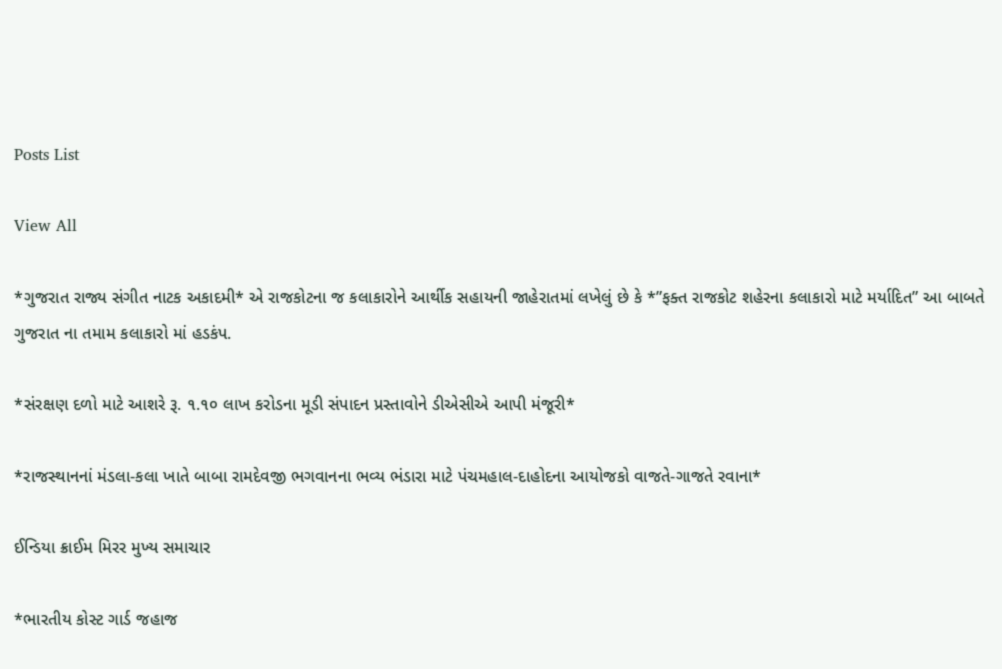Posts List

View All

*ગુજરાત રાજ્ય સંગીત નાટક અકાદમી* એ રાજકોટના જ કલાકારોને આર્થીક સહાયની જાહેરાતમાં લખેલું છે કે *”ફક્ત રાજકોટ શહેરના કલાકારો માટે મર્યાદિત” આ બાબતે ગુજરાત ના તમામ કલાકારો માં હડકંપ.

*સંરક્ષણ દળો માટે આશરે રૂ. ૧.૧૦ લાખ કરોડના મૂડી સંપાદન પ્રસ્તાવોને ડીએસીએ આપી મંજૂરી*

*રાજસ્થાનનાં મંડલા-કલા ખાતે બાબા રામદેવજી ભગવાનના ભવ્ય ભંડારા માટે પંચમહાલ-દાહોદના આયોજકો વાજતે-ગાજતે રવાના*

ઈન્ડિયા ક્રાઈમ મિરર મુખ્ય સમાચાર

*ભારતીય કોસ્ટ ગાર્ડ જહાજ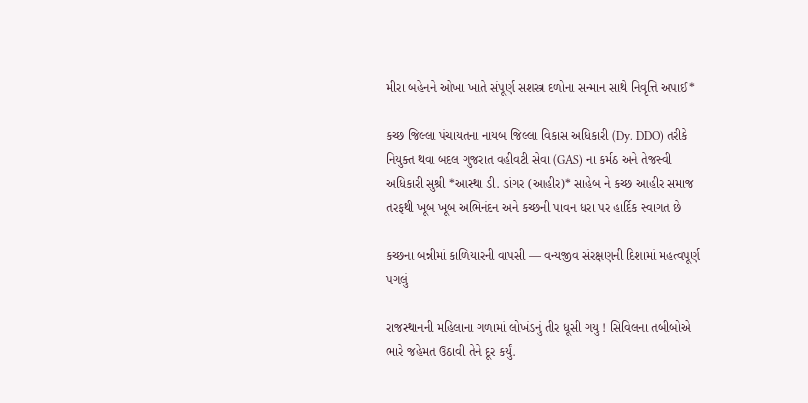મીરા બહેનને ઓખા ખાતે સંપૂર્ણ સશસ્ત્ર દળોના સન્માન સાથે નિવૃત્તિ અપાઈ*

કચ્છ જિલ્લા પંચાયતના નાયબ જિલ્લા વિકાસ અધિકારી (Dy. DDO) તરીકે નિયુક્ત થવા બદલ ગુજરાત વહીવટી સેવા (GAS) ના કર્મઠ અને તેજસ્વી અધિકારી સુશ્રી *આસ્થા ડી. ડાંગર (આહીર)* સાહેબ ને કચ્છ આહીર સમાજ તરફથી ખૂબ ખૂબ અભિનંદન અને કચ્છની પાવન ધરા પર હાર્દિક સ્વાગત છે

કચ્છના બન્નીમાં કાળિયારની વાપસી — વન્યજીવ સંરક્ષણની દિશામાં મહત્વપૂર્ણ પગલું

રાજસ્થાનની મહિલાના ગળામાં લોખંડનું તીર ધૂસી ગયુ ! સિવિલના તબીબોએ ભારે જહેમત ઉઠાવી તેને દૂર કર્યું.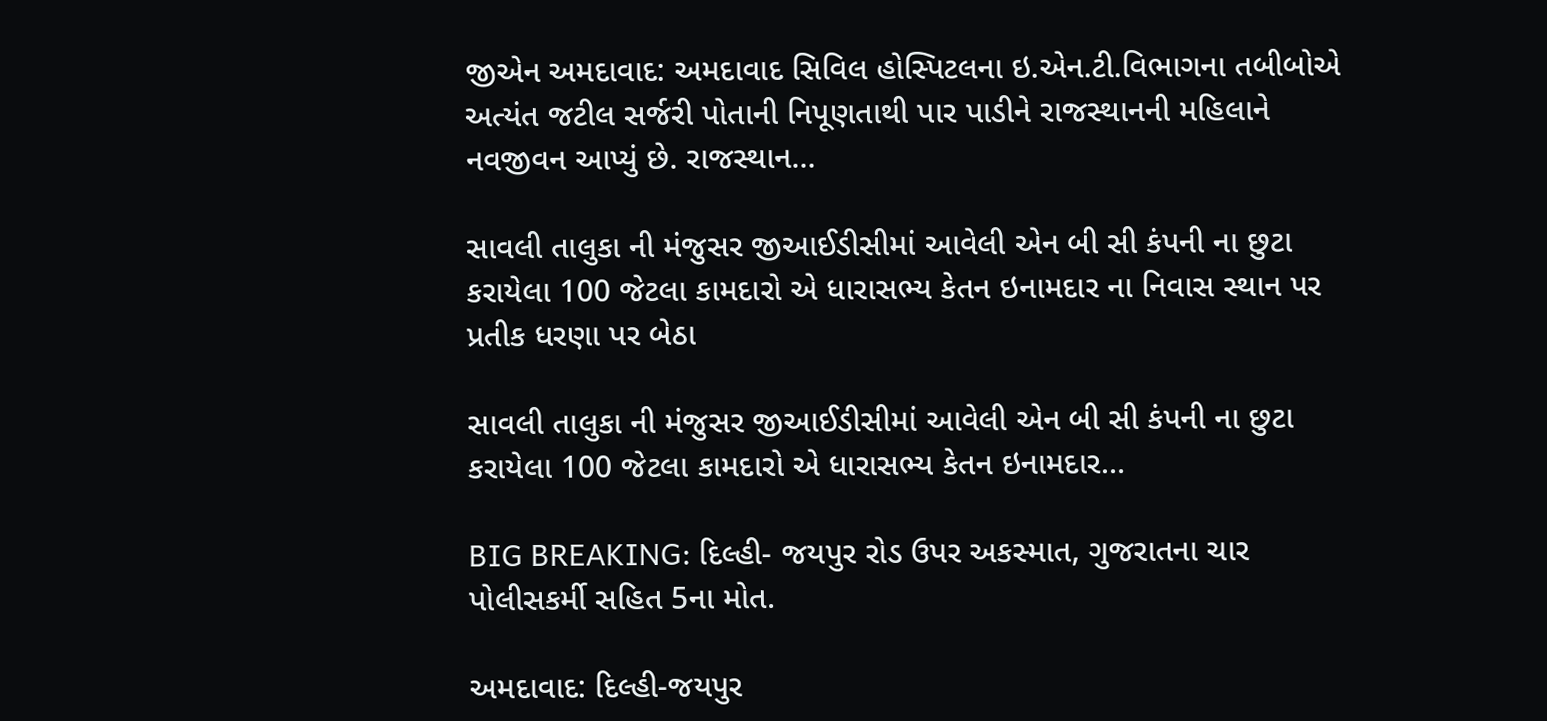જીએન અમદાવાદ: અમદાવાદ સિવિલ હોસ્પિટલના ઇ.એન.ટી.વિભાગના તબીબોએ અત્યંત જટીલ સર્જરી પોતાની નિપૂણતાથી પાર પાડીને રાજસ્થાનની મહિલાને નવજીવન આપ્યું છે. રાજસ્થાન…

સાવલી તાલુકા ની મંજુસર જીઆઈડીસીમાં આવેલી એન બી સી કંપની ના છુટા કરાયેલા 100 જેટલા કામદારો એ ધારાસભ્ય કેતન ઇનામદાર ના નિવાસ સ્થાન પર પ્રતીક ધરણા પર બેઠા

સાવલી તાલુકા ની મંજુસર જીઆઈડીસીમાં આવેલી એન બી સી કંપની ના છુટા કરાયેલા 100 જેટલા કામદારો એ ધારાસભ્ય કેતન ઇનામદાર…

BIG BREAKING: દિલ્હી- જયપુર રોડ ઉપર અકસ્માત, ગુજરાતના ચાર પોલીસકર્મી સહિત 5ના મોત.

અમદાવાદ: દિલ્હી-જયપુર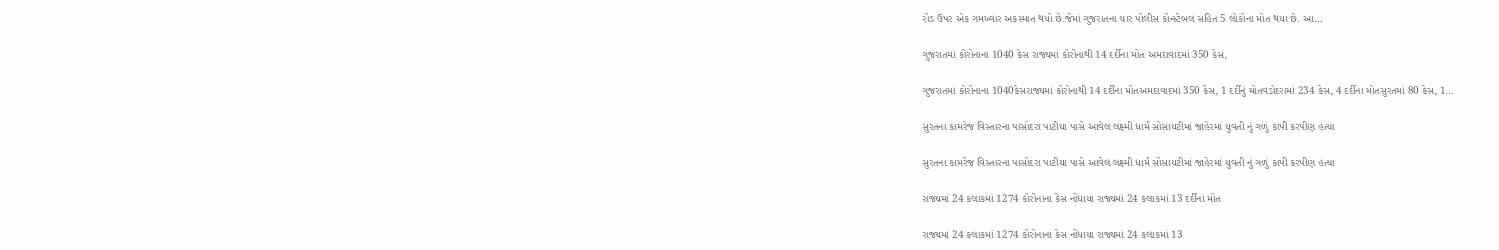રોડ ઉપર એક ગમખ્વાર અકસ્માત થયો છે.જેમાં ગુજરાતના ચાર પોલીસ કોન્સ્ટેબલ સહિત 5 લોકોના મોત થયા છે. આ…

ગુજરાતમાં કોરોનાના 1040 કેસ રાજ્યમાં કોરોનાથી 14 દર્દીના મોત અમદાવાદમાં 350 કેસ,

ગુજરાતમાં કોરોનાના 1040કેસરાજ્યમાં કોરોનાથી 14 દર્દીના મોતઅમદાવાદમાં 350 કેસ, 1 દર્દીનું મોતવડોદરામાં 234 કેસ, 4 દર્દીના મોતસુરતમાં 80 કેસ, 1…

સુરતના કામરેજ વિસ્તારના પાસોદરા પાટીયા પાસે આવેલ લક્ષ્મી ધાર્મ સોસાયટીમાં જાહેરમાં યુવતી નું ગળું કાપી કરપીણ હત્યા

સુરતના કામરેજ વિસ્તારના પાસોદરા પાટીયા પાસે આવેલ લક્ષ્મી ધાર્મ સોસાયટીમાં જાહેરમાં યુવતી નું ગળું કાપી કરપીણ હત્યા

રાજ્યમાં 24 કલાકમાં 1274 કોરોનાના કેસ નોંધાયા રાજ્યમાં 24 કલાકમાં 13 દર્દીનાં મોત

રાજ્યમાં 24 કલાકમાં 1274 કોરોનાના કેસ નોંધાયા રાજ્યમાં 24 કલાકમાં 13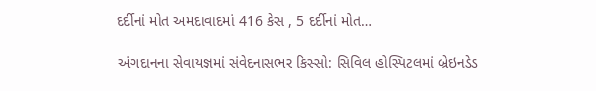દર્દીનાં મોત અમદાવાદમાં 416 કેસ , 5 દર્દીનાં મોત…

અંગદાનના સેવાયજ્ઞમાં સંવેદનાસભર કિસ્સો: સિવિલ હોસ્પિટલમાં બ્રેઇનડેડ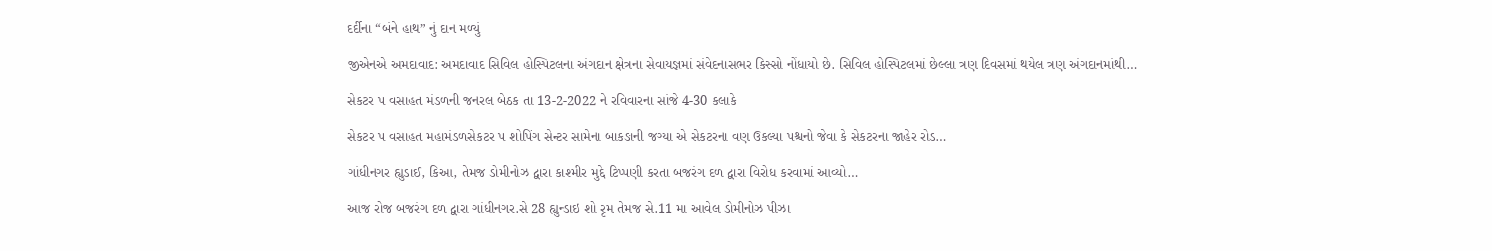દર્દીના “બંને હાથ” નું દાન મળ્યું

જીએનએ અમદાવાદ: અમદાવાદ સિવિલ હોસ્પિટલના અંગદાન ક્ષેત્રના સેવાયજ્ઞમાં સંવેદનાસભર કિસ્સો નોંધાયો છે. સિવિલ હોસ્પિટલમાં છેલ્લા ત્રણ દિવસમાં થયેલ ત્રણ અંગદાનમાંથી…

સેકટર પ વસાહત મંડળની જનરલ બેઠક તા 13-2-2022 ને રવિવારના સાંજે 4-30 કલાકે

સેકટર પ વસાહત મહામંડળસેકટર પ શોપિંગ સેન્ટર સામેના બાકઙાની જગ્યા એ સેકટરના વણ ઉકલ્યા પશ્ચનો જેવા કે સેકટરના જાહેર રોડ…

ગાંધીનગર હ્યુડાઈ, કિઆ, તેમજ ડોમીનોઝ દ્વારા કાશ્મીર મુદ્દે ટિપ્પણી કરતા બજરંગ દળ દ્વારા વિરોધ કરવામાં આવ્યો…

આજ રોજ બજરંગ દળ દ્વારા ગાંધીનગર.સે 28 હ્યુન્ડાઇ શો રૃમ તેમજ સે.11 મા આવેલ ડોમીનોઝ પીઝા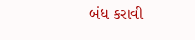બંધ કરાવી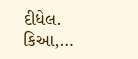દીધેલ. કિઆ,…